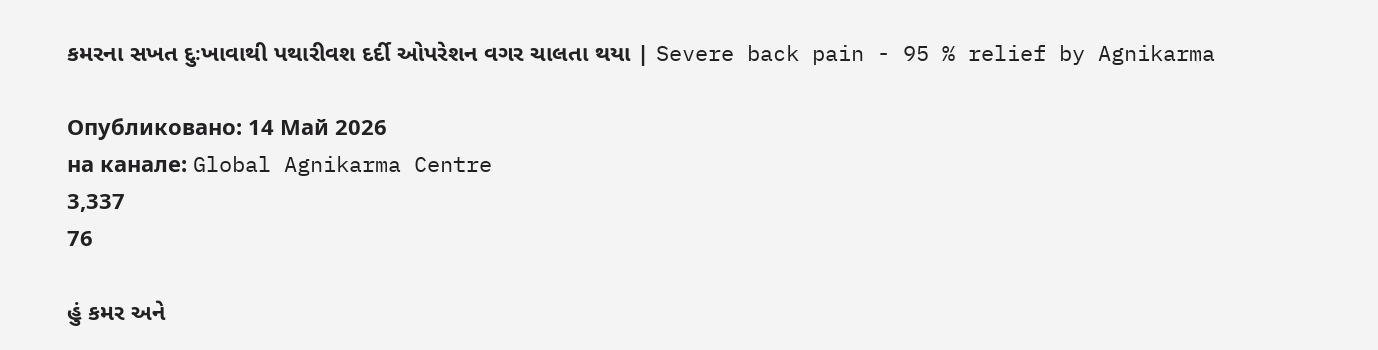કમરના સખત દુઃખાવાથી પથારીવશ દર્દી ઓપરેશન વગર ચાલતા થયા | Severe back pain - 95 % relief by Agnikarma

Опубликовано: 14 Май 2026
на канале: Global Agnikarma Centre
3,337
76

હું કમર અને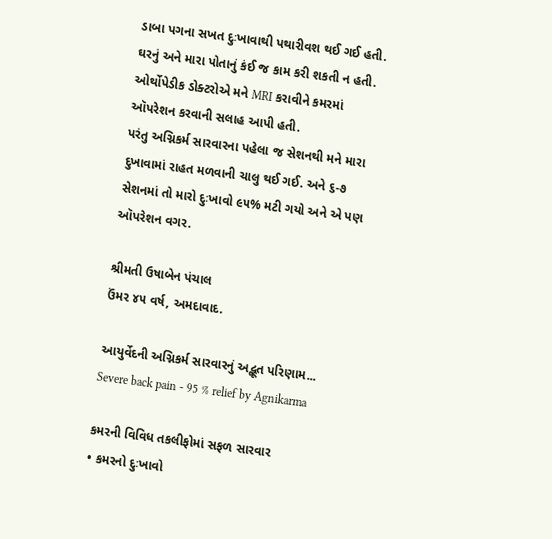ડાબા પગના સખત દુઃખાવાથી પથારીવશ થઈ ગઈ હતી. ઘરનું અને મારા પોતાનું કંઈ જ કામ કરી શકતી ન હતી. ઓર્થોપેડીક ડોક્ટરોએ મને MRI કરાવીને કમરમાં ઑપરેશન કરવાની સલાહ આપી હતી.
પરંતુ અગ્નિકર્મ સારવારના પહેલા જ સેશનથી મને મારા દુખાવામાં રાહત મળવાની ચાલુ થઈ ગઈ. અને ૬-૭ સેશનમાં તો મારો દુઃખાવો ૯૫% મટી ગયો અને એ પણ ઑપરેશન વગર.

શ્રીમતી ઉષાબેન પંચાલ
ઉંમર ૪૫ વર્ષ, અમદાવાદ.

આયુર્વેદની અગ્નિકર્મ સારવારનું અદ્ભૂત પરિણામ...
Severe back pain - 95 % relief by Agnikarma

કમરની વિવિધ તકલીફોમાં સફળ સારવાર
• કમરનો દુઃખાવો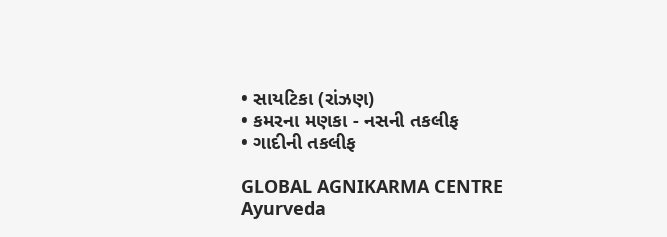• સાયટિકા (રાંઝણ)
• કમરના મણકા - નસની તકલીફ
• ગાદીની તકલીફ

GLOBAL AGNIKARMA CENTRE
Ayurveda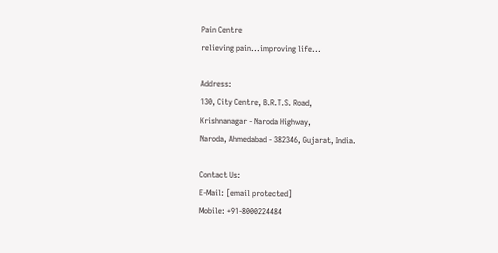Pain Centre
relieving pain...improving life...

Address:
130, City Centre, B.R.T.S. Road,
Krishnanagar - Naroda Highway,
Naroda, Ahmedabad - 382346, Gujarat, India.

Contact Us:
E-Mail: [email protected]
Mobile: +91-8000224484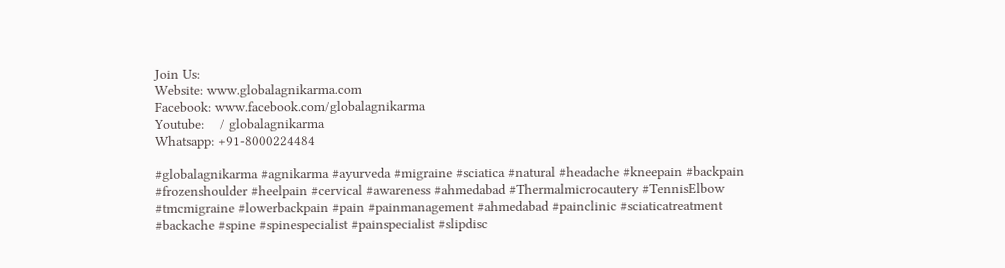Join Us:
Website: www.globalagnikarma.com
Facebook: www.facebook.com/globalagnikarma
Youtube:    / globalagnikarma
Whatsapp: +91-8000224484

#globalagnikarma #agnikarma #ayurveda #migraine #sciatica #natural #headache #kneepain #backpain #frozenshoulder #heelpain #cervical #awareness #ahmedabad #Thermalmicrocautery #TennisElbow #tmcmigraine #lowerbackpain #pain #painmanagement #ahmedabad #painclinic #sciaticatreatment #backache #spine #spinespecialist #painspecialist #slipdisc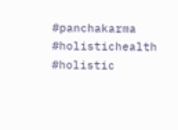#panchakarma #holistichealth #holistic